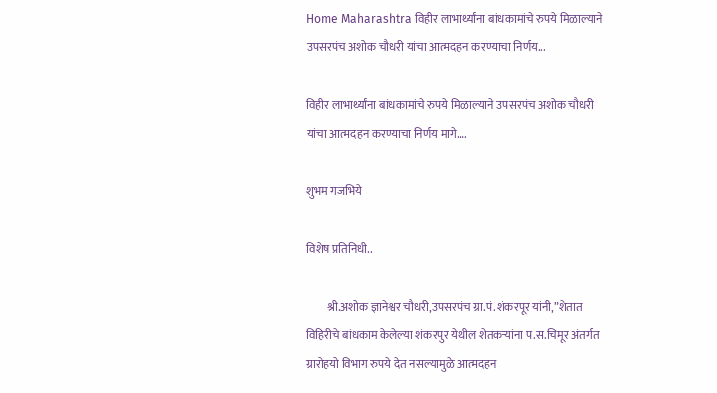Home Maharashtra विहीर लाभार्थ्यांना बांधकामांचे रुपये मिळाल्याने उपसरपंच अशोक चौधरी यांचा आत्मदहन करण्याचा निर्णय...

विहीर लाभार्थ्यांना बांधकामांचे रुपये मिळाल्याने उपसरपंच अशोक चौधरी यांचा आत्मदहन करण्याचा निर्णय मागे….

शुभम गजभिये

विशेष प्रतिनिधी..

         श्री.अशोक ज्ञानेश्वर चौधरी,उपसरपंच ग्रा.पं.शंकरपूर यांनी,”शेतात विहिरीचे बांधकाम केलेल्या शंकरपुर येथील शेतकऱ्यांना प.स.चिमूर अंतर्गत ग्रारोहयो विभाग रुपये देत नसल्यामुळे आत्मदहन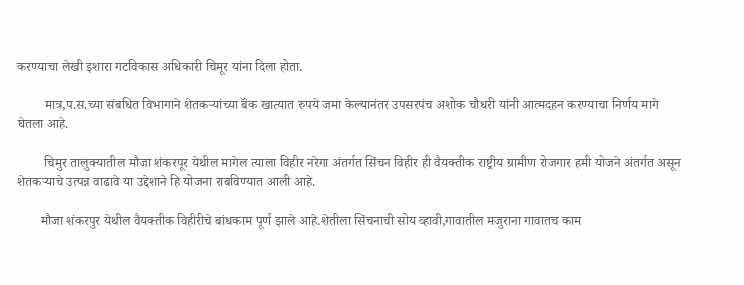करण्याचा लेखी इशारा गटविकास अधिकारी चिमूर यांना दिला होता.

        मात्र,प.स.च्या संबधित विभागाने शेतकऱ्यांच्या बॅंक खात्यात रुपये जमा केल्यानंतर उपसरपंच अशोक चौधरी यांनी आत्मदहन करण्याचा निर्णय मागे घेतला आहे.

        चिमुर तालुक्यातील मौजा शंकरपूर येथील मागेल त्याला विहीर नरेगा अंतर्गत सिंचन विहीर ही वैयक्तीक राष्ट्रीय ग्रामीण रोजगार हमी योजने अंतर्गत असून शेतकऱ्याचे उत्पन्न वाढावे या उद्देशाने हि योजना राबविण्यात आली आहे.

       मौजा शंकरपुर येथील वैयक्तीक विहीरीचे बांधकाम पूर्ण झाले आहे.शेतीला सिंचनाची सोय व्हावी,गावातील मजुराना गावातच काम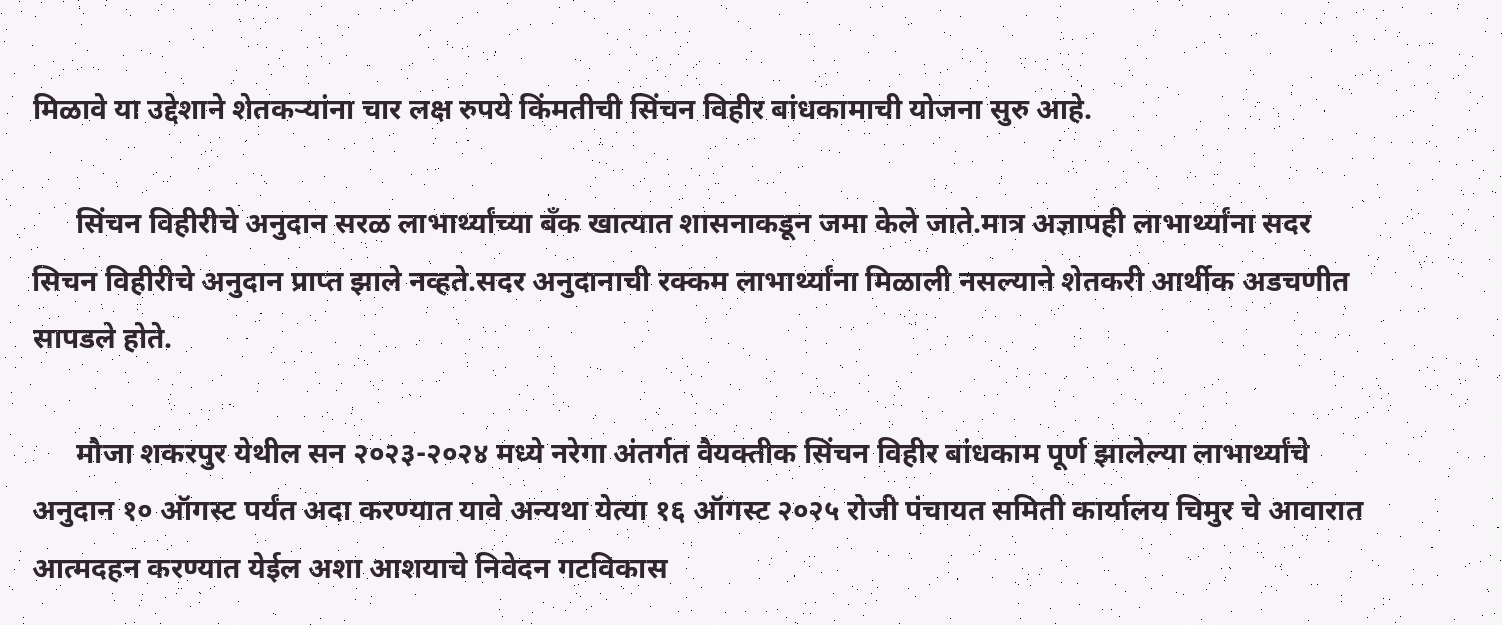मिळावे या उद्देशाने शेतकऱ्यांना चार लक्ष रुपये किंमतीची सिंचन विहीर बांधकामाची योजना सुरु आहे.

      सिंचन विहीरीचे अनुदान सरळ लाभार्थ्यांच्या बँक खात्यात शासनाकडून जमा केले जाते.मात्र अज्ञापही लाभार्थ्यांना सदर सिचन विहीरीचे अनुदान प्राप्त झाले नव्हते.सदर अनुदानाची रक्कम लाभार्थ्यांना मिळाली नसल्याने शेतकरी आर्थीक अडचणीत सापडले होते.

      मौजा शकरपुर येथील सन २०२३-२०२४ मध्ये नरेगा अंतर्गत वैयक्तीक सिंचन विहीर बांधकाम पूर्ण झालेल्या लाभार्थ्यांचे अनुदान १० ऑगस्ट पर्यंत अदा करण्यात यावे अन्यथा येत्या १६ ऑगस्ट २०२५ रोजी पंचायत समिती कार्यालय चिमुर चे आवारात आत्मदहन करण्यात येईल अशा आशयाचे निवेदन गटविकास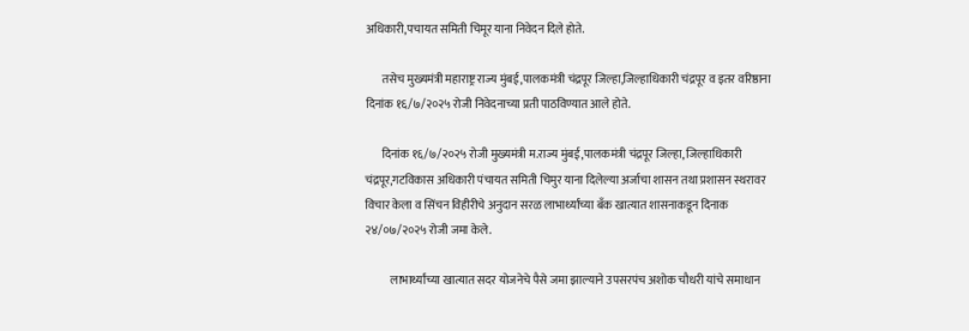अधिकारी,पचायत समिती चिमूर याना निवेदन दिले होते.

       तसेच मुख्यमंत्री महाराष्ट्र राज्य मुंबई,पालकमंत्री चंद्रपूर जिल्हा,जिल्हाधिकारी चंद्रपूर व इतर वरिष्ठाना दिनांक १६/७/२०२५ रोजी निवेदनाच्या प्रती पाठविण्यात आले होते.

       दिनांक १६/७/२०२५ रोजी मुख्यमंत्री म.राज्य मुंबई,पालकमंत्री चंद्रपूर जिल्हा, जिल्हाधिकारी चंद्रपूर,गटविकास अधिकारी पंचायत समिती चिमुर याना दिलेल्या अर्जाचा शासन तथा प्रशासन स्थरावर विचार केला व सिंचन विहीरीचे अनुदान सरळ लाभार्थ्यांच्या बँक खात्यात शासनाकडून दिनाक २४/०७/२०२५ रोजी जमा केले.

           लाभार्थ्यांच्या खात्यात सदर योजनेचे पैसे जमा झाल्याने उपसरपंच अशोक चौधरी यांचे समाधान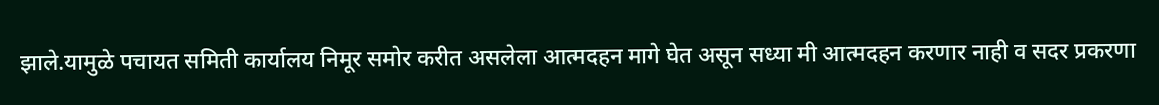झाले.यामुळे पचायत समिती कार्यालय निमूर समोर करीत असलेला आत्मदहन मागे घेत असून सध्या मी आत्मदहन करणार नाही व सदर प्रकरणा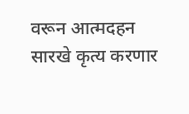वरून आत्मदहन सारखे कृत्य करणार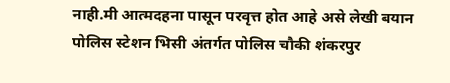नाही.मी आत्मदहना पासून परवृत्त होत आहे असे लेखी बयान पोलिस स्टेशन भिसी अंतर्गत पोलिस चौकी शंकरपुर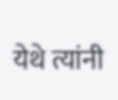येथे त्यांनी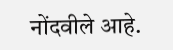नोंदवीले आहे.